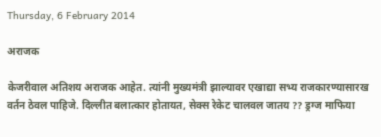Thursday, 6 February 2014

अराजक

केजरीवाल अतिशय अराजक आहेत. त्यांनी मुख्यमंत्री झाल्यावर एखाद्या सभ्य राजकारण्यासारख वर्तन ठेवल पाहिजे. दिल्लीत बलात्कार होतायत, सेक्स रेकेट चालवल जातय ?? ड्रग्ज माफिया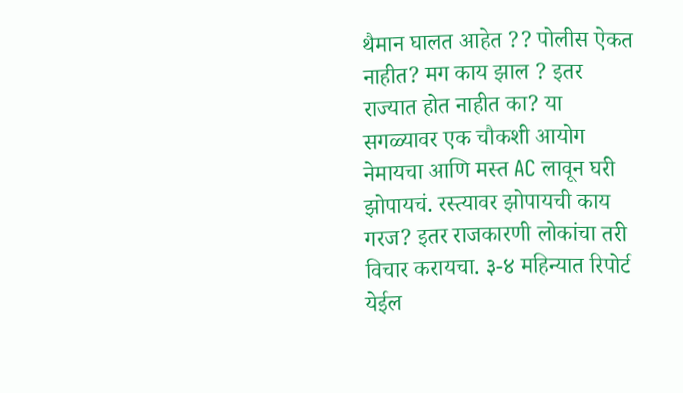थैमान घालत आहेत ?? पोलीस ऐकत नाहीत? मग काय झाल ? इतर राज्यात होत नाहीत का? या सगळ्यावर एक चौकशी आयोग नेमायचा आणि मस्त AC लावून घरी झोपायचं. रस्त्यावर झोपायची काय गरज? इतर राजकारणी लोकांचा तरी विचार करायचा. ३-४ महिन्यात रिपोर्ट येईल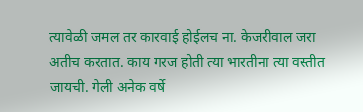त्यावेळी जमल तर कारवाई होईलच ना. केजरीवाल जरा अतीच करतात. काय गरज होती त्या भारतीना त्या वस्तीत जायची. गेली अनेक वर्षे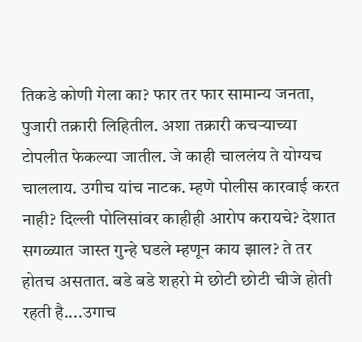तिकडे कोणी गेला का? फार तर फार सामान्य जनता, पुजारी तक्रारी लिहितील. अशा तक्रारी कचऱ्याच्या टोपलीत फेकल्या जातील. जे काही चाललंय ते योग्यच चाललाय. उगीच यांच नाटक. म्हणे पोलीस कारवाई करत नाही? दिल्ली पोलिसांवर काहीही आरोप करायचे? देशात सगळ्यात जास्त गुन्हे घडले म्हणून काय झाल? ते तर होतच असतात. बडे बडे शहरो मे छोटी छोटी चीजे होती रहती है....उगाच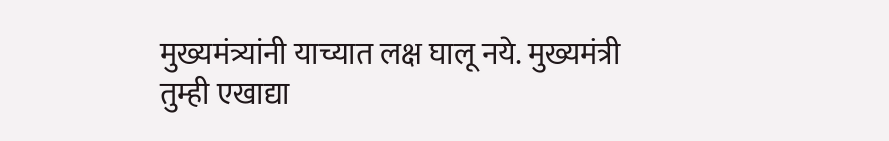मुख्यमंत्र्यांनी याच्यात लक्ष घालू नये. मुख्यमंत्री तुम्ही एखाद्या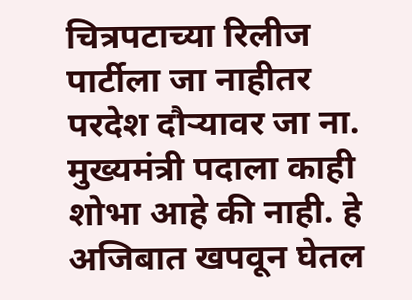चित्रपटाच्या रिलीज पार्टीला जा नाहीतर परदेश दौऱ्यावर जा ना. मुख्यमंत्री पदाला काही शोभा आहे की नाही. हे अजिबात खपवून घेतल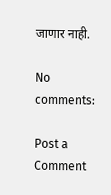जाणार नाही.

No comments:

Post a Comment